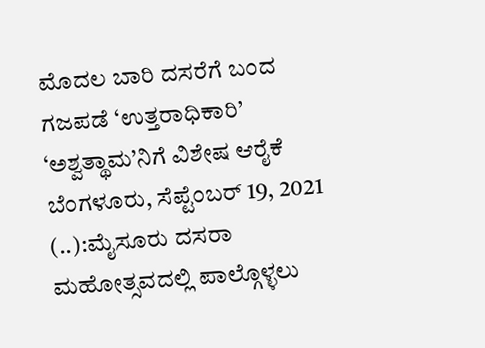ಮೊದಲ ಬಾರಿ ದಸರೆಗೆ ಬಂದ ಗಜಪಡೆ ‘ಉತ್ತರಾಧಿಕಾರಿ’ ‘ಅಶ್ವತ್ಥಾಮ’ನಿಗೆ ವಿಶೇಷ ಆರೈಕೆ ಬೆಂಗಳೂರು, ಸೆಪ್ಟೆಂಬರ್ 19, 2021 (..):ಮೈಸೂರು ದಸರಾ ಮಹೋತ್ಸವದಲ್ಲಿ ಪಾಲ್ಗೊಳ್ಳಲು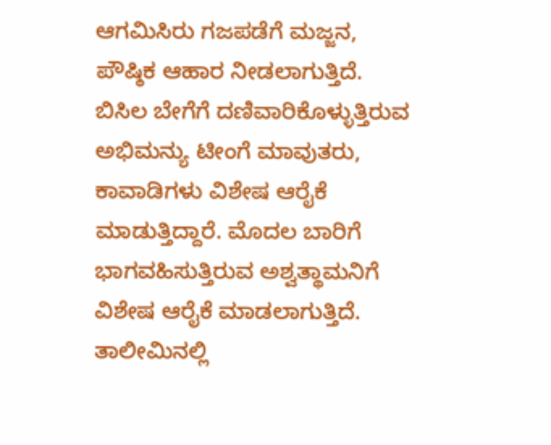ಆಗಮಿಸಿರು ಗಜಪಡೆಗೆ ಮಜ್ಜನ, ಪೌಷ್ಠಿಕ ಆಹಾರ ನೀಡಲಾಗುತ್ತಿದೆ. ಬಿಸಿಲ ಬೇಗೆಗೆ ದಣಿವಾರಿಕೊಳ್ಳುತ್ತಿರುವ ಅಭಿಮನ್ಯು ಟೀಂಗೆ ಮಾವುತರು, ಕಾವಾಡಿಗಳು ವಿಶೇಷ ಆರೈಕೆ ಮಾಡುತ್ತಿದ್ದಾರೆ. ಮೊದಲ ಬಾರಿಗೆ ಭಾಗವಹಿಸುತ್ತಿರುವ ಅಶ್ವತ್ಥಾಮನಿಗೆ ವಿಶೇಷ ಆರೈಕೆ ಮಾಡಲಾಗುತ್ತಿದೆ. ತಾಲೀಮಿನಲ್ಲಿ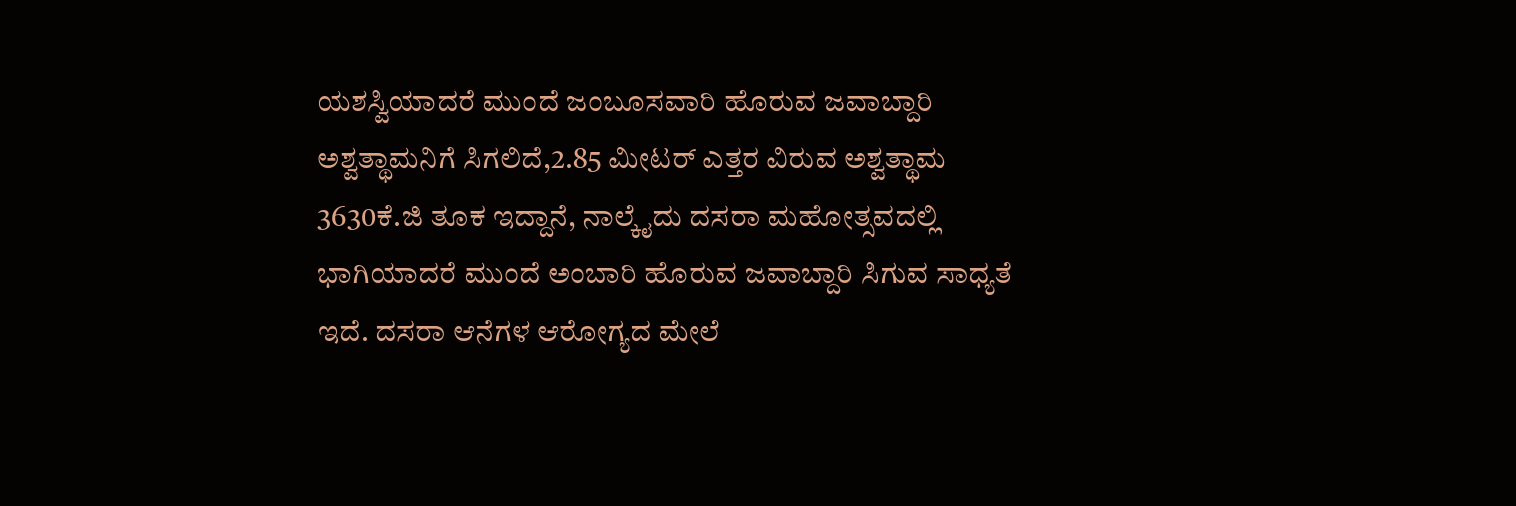ಯಶಸ್ವಿಯಾದರೆ ಮುಂದೆ ಜಂಬೂಸವಾರಿ ಹೊರುವ ಜವಾಬ್ದಾರಿ ಅಶ್ವತ್ಥಾಮನಿಗೆ ಸಿಗಲಿದೆ,2.85 ಮೀಟರ್ ಎತ್ತರ ವಿರುವ ಅಶ್ವತ್ಥಾಮ 3630ಕೆ.ಜಿ ತೂಕ ಇದ್ದಾನೆ, ನಾಲ್ಕೈದು ದಸರಾ ಮಹೋತ್ಸವದಲ್ಲಿ ಭಾಗಿಯಾದರೆ ಮುಂದೆ ಅಂಬಾರಿ ಹೊರುವ ಜವಾಬ್ದಾರಿ ಸಿಗುವ ಸಾಧ್ಯತೆ ಇದೆ. ದಸರಾ ಆನೆಗಳ ಆರೋಗ್ಯದ ಮೇಲೆ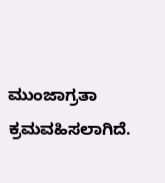ಮುಂಜಾಗ್ರತಾ ಕ್ರಮವಹಿಸಲಾಗಿದೆ.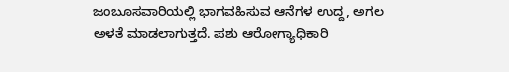ಜಂಬೂಸವಾರಿಯಲ್ಲಿ ಭಾಗವಹಿಸುವ ಆನೆಗಳ ಉದ್ದ, ಅಗಲ ಅಳತೆ ಮಾಡಲಾಗುತ್ತದೆ. ಪಶು ಆರೋಗ್ಯಾಧಿಕಾರಿ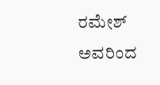ರಮೇಶ್ ಅವರಿಂದ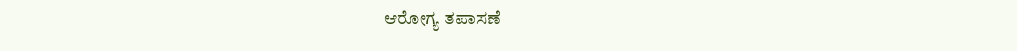ಆರೋಗ್ಯ ತಪಾಸಣೆ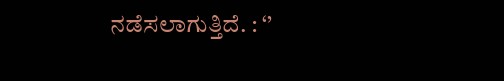ನಡೆಸಲಾಗುತ್ತಿದೆ. : ‘’